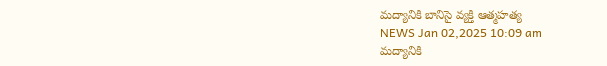మద్యానికి బానిసై వ్యక్తి ఆత్మహత్య
NEWS Jan 02,2025 10:09 am
మద్యానికి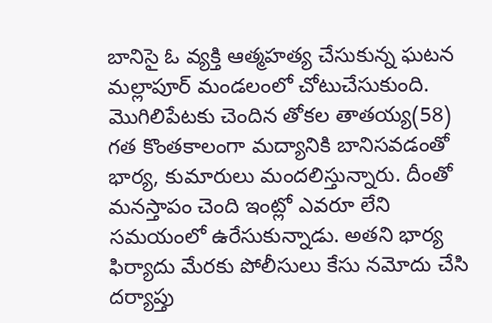బానిసై ఓ వ్యక్తి ఆత్మహత్య చేసుకున్న ఘటన మల్లాపూర్ మండలంలో చోటుచేసుకుంది. మొగిలిపేటకు చెందిన తోకల తాతయ్య(58) గత కొంతకాలంగా మద్యానికి బానిసవడంతో భార్య, కుమారులు మందలిస్తున్నారు. దీంతో మనస్తాపం చెంది ఇంట్లో ఎవరూ లేని సమయంలో ఉరేసుకున్నాడు. అతని భార్య ఫిర్యాదు మేరకు పోలీసులు కేసు నమోదు చేసి దర్యాప్తు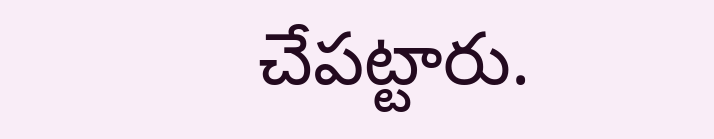చేపట్టారు.